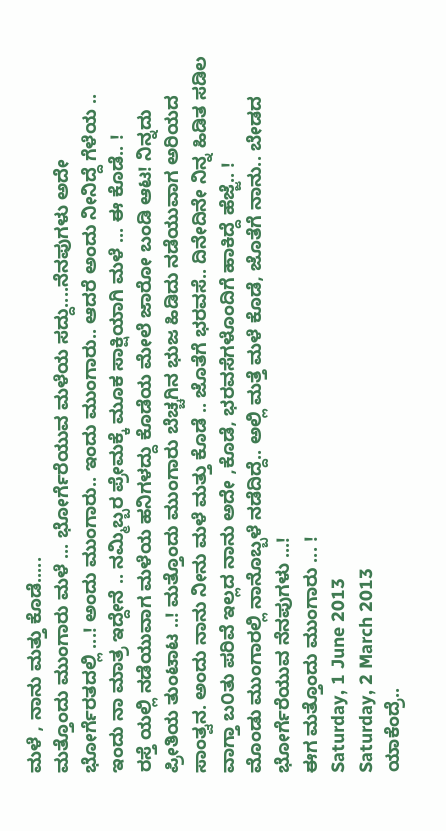ಮಳೆ , ನಾನು ಮತ್ತು ಕೊಡೆ.....
ಮತ್ತೊಂದು ಮುಂಗಾರು ಮಳೆ ... ಭೋರ್ಗೆರೆಯುವ ಮಳೆಯ ಸದ್ದು....ನೆನಪುಗಳು ಅದೇ ಭೋರ್ಗೆರತದಲ್ಲಿ ...! ಅಂದು ಮುಂಗಾರು.. ಇಂದು ಮುಂಗಾರು.. ಆದರೆ ಅಂದು ನೀನಿದ್ದೆ ಗೆಳೆಯ .. ಇಂದು ನಾ ಮಾತ್ರ ಇದ್ದೇನೆ .. ನಮ್ಮಿಬ್ಬರ ಪ್ರೇಮಕ್ಕೆ ಮೂಕ ಸಾಕ್ಷಿಯಾಗಿ ಮಳೆ ... ಈ ಕೊಡೆ.. !
ರಸ್ತೆ ಯಲ್ಲಿ ನಡೆಯುವಾಗ ಮಳೆಯ ಹನಿಗಳದ್ದು ಕೊಡೆಯ ಮೇಲೆ ಜಾರೋ ಬಂಡಿ ಆಟ! ನಿನ್ನದು ಪ್ರೀತಿಯ ತುಂಟಾಟ ..! ಮತ್ತೊಂದು ಮುಂಗಾರು ಬೆಚ್ಚಗಿನ ಭುಜ ಹಿಡಿದು ನಡೆಯುವಾಗ ಅರಿಯದ ಸಾಂತ್ವನ. ಅಂದು ನಾನು ನೀನು ಮಳೆ ಮತ್ತು ಕೊಡೆ .. ಜೊತೆಗೆ ಭರವಸೆ.. ದಿನೇದಿನೇ ನಿನ್ನ ಹಿಡಿತ ಸಡಿಲ ವಾಗ್ತಾ ಬ೦ತು ಪರಿವೆ ಇಲ್ಲದ ನಾನು ಅದೇ ,ಕೊಡೆ, ಭರವಸೆಗಳೊಂದಿಗೆ ಹಾಕಿದ್ದೆ ಹೆಜ್ಜೆ.. !
ಮೊಂಡು ಮುಂಗಾರಲ್ಲಿ ನಾನೊಬ್ಬಳೆ ನಡೆದಿದ್ದೆ.. ಅಲ್ಲಿ ಮತ್ತೆ ಮಳೆ ಕೊಡೆ, ಜೊತೆಗೆ ನಾನು.. ಬೇಡದ ಭೋರ್ಗೆರೆಯುವ ನೆನಪುಗಳು ...!
ಈಗ ಮತ್ತೊಂದು ಮುಂಗಾರು ... !
Saturday, 1 June 2013
Saturday, 2 March 2013
ಯಾಕೆಂದ್ರೆ..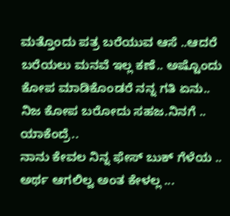ಮತ್ತೊಂದು ಪತ್ರ ಬರೆಯುವ ಆಸೆ ..ಆದರೆ ಬರೆಯಲು ಮನವೆ ಇಲ್ಲ ಕಣೆ.. ಅಷ್ಟೊಂದು ಕೋಪ ಮಾಡಿಕೊಂಡರೆ ನನ್ನ ಗತಿ ಏನು..
ನಿಜ ಕೋಪ ಬರೋದು ಸಹಜ.ನಿನಗೆ .. ಯಾಕೆಂದ್ರೆ..
ನಾನು ಕೇವಲ ನಿನ್ನ ಫೇಸ್ ಬುಕ್ ಗೆಳೆಯ .. ಅರ್ಥ ಆಗಲಿಲ್ವ ಅಂತ ಕೇಳಲ್ಲ ...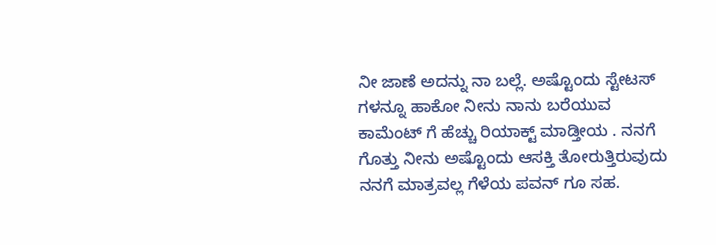ನೀ ಜಾಣೆ ಅದನ್ನು ನಾ ಬಲ್ಲೆ. ಅಷ್ಟೊಂದು ಸ್ಟೇಟಸ್ ಗಳನ್ನೂ ಹಾಕೋ ನೀನು ನಾನು ಬರೆಯುವ ಕಾಮೆಂಟ್ ಗೆ ಹೆಚ್ಚು ರಿಯಾಕ್ಟ್ ಮಾಡ್ತೀಯ . ನನಗೆ ಗೊತ್ತು ನೀನು ಅಷ್ಟೊಂದು ಆಸಕ್ತಿ ತೋರುತ್ತಿರುವುದು ನನಗೆ ಮಾತ್ರವಲ್ಲ ಗೆಳೆಯ ಪವನ್ ಗೂ ಸಹ.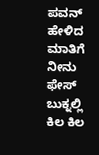ಪವನ್ ಹೇಳಿದ ಮಾತಿಗೆ ನೀನು ಫೇಸ್ ಬುಕ್ನಲ್ಲಿ ಕಿಲ ಕಿಲ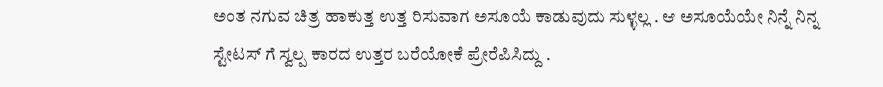ಅಂತ ನಗುವ ಚಿತ್ರ ಹಾಕುತ್ತ ಉತ್ತ ರಿಸುವಾಗ ಅಸೂಯೆ ಕಾಡುವುದು ಸುಳ್ಳಲ್ಲ . ಆ ಅಸೂಯೆಯೇ ನಿನ್ನೆ ನಿನ್ನ ಸ್ಟೇಟಸ್ ಗೆ ಸ್ವಲ್ಪ ಕಾರದ ಉತ್ತರ ಬರೆಯೋಕೆ ಪ್ರೇರೆಪಿಸಿದ್ದು .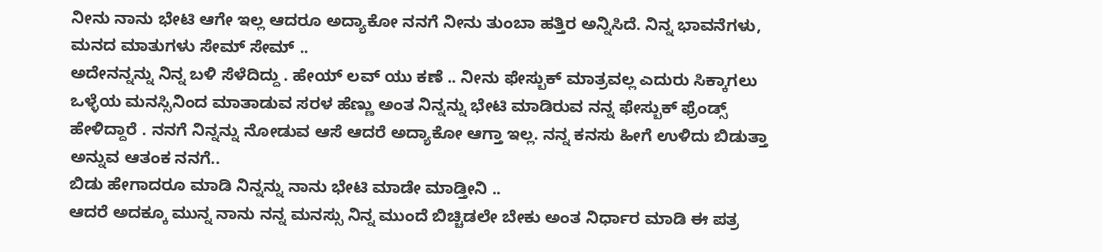ನೀನು ನಾನು ಭೇಟಿ ಆಗೇ ಇಲ್ಲ ಆದರೂ ಅದ್ಯಾಕೋ ನನಗೆ ನೀನು ತುಂಬಾ ಹತ್ತಿರ ಅನ್ನಿಸಿದೆ. ನಿನ್ನ ಭಾವನೆಗಳು, ಮನದ ಮಾತುಗಳು ಸೇಮ್ ಸೇಮ್ ..
ಅದೇನನ್ನನ್ನು ನಿನ್ನ ಬಳಿ ಸೆಳೆದಿದ್ದು . ಹೇಯ್ ಲವ್ ಯು ಕಣೆ .. ನೀನು ಫೇಸ್ಬುಕ್ ಮಾತ್ರವಲ್ಲ ಎದುರು ಸಿಕ್ಕಾಗಲು ಒಳ್ಳೆಯ ಮನಸ್ಸಿನಿಂದ ಮಾತಾಡುವ ಸರಳ ಹೆಣ್ಣು ಅಂತ ನಿನ್ನನ್ನು ಭೇಟಿ ಮಾಡಿರುವ ನನ್ನ ಫೇಸ್ಬುಕ್ ಫ್ರೆಂಡ್ಸ್ ಹೇಳಿದ್ದಾರೆ . ನನಗೆ ನಿನ್ನನ್ನು ನೋಡುವ ಆಸೆ ಆದರೆ ಅದ್ಯಾಕೋ ಆಗ್ತಾ ಇಲ್ಲ. ನನ್ನ ಕನಸು ಹೀಗೆ ಉಳಿದು ಬಿಡುತ್ತಾ ಅನ್ನುವ ಆತಂಕ ನನಗೆ..
ಬಿಡು ಹೇಗಾದರೂ ಮಾಡಿ ನಿನ್ನನ್ನು ನಾನು ಭೇಟಿ ಮಾಡೇ ಮಾಡ್ತೀನಿ ..
ಆದರೆ ಅದಕ್ಕೂ ಮುನ್ನ ನಾನು ನನ್ನ ಮನಸ್ಸು ನಿನ್ನ ಮುಂದೆ ಬಿಚ್ಚಿಡಲೇ ಬೇಕು ಅಂತ ನಿರ್ಧಾರ ಮಾಡಿ ಈ ಪತ್ರ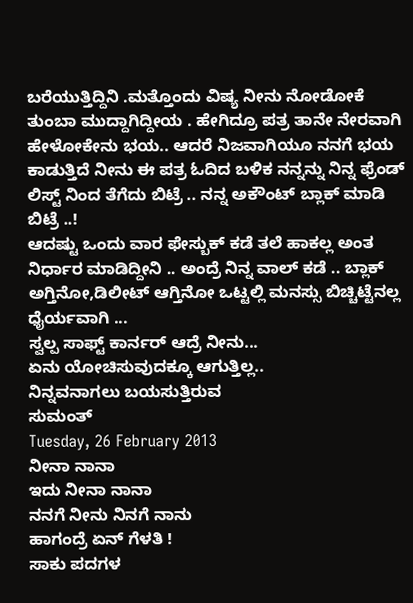ಬರೆಯುತ್ತಿದ್ದಿನಿ .ಮತ್ತೊಂದು ವಿಷ್ಯ ನೀನು ನೋಡೋಕೆ ತುಂಬಾ ಮುದ್ದಾಗಿದ್ದೀಯ . ಹೇಗಿದ್ರೂ ಪತ್ರ ತಾನೇ ನೇರವಾಗಿ ಹೇಳೋಕೇನು ಭಯ.. ಆದರೆ ನಿಜವಾಗಿಯೂ ನನಗೆ ಭಯ ಕಾಡುತ್ತಿದೆ ನೀನು ಈ ಪತ್ರ ಓದಿದ ಬಳಿಕ ನನ್ನನ್ನು ನಿನ್ನ ಫ್ರೆಂಡ್ ಲಿಸ್ಟ್ ನಿಂದ ತೆಗೆದು ಬಿಟ್ರೆ .. ನನ್ನ ಅಕೌಂಟ್ ಬ್ಲಾಕ್ ಮಾಡಿ ಬಿಟ್ರೆ ..!
ಆದಷ್ಟು ಒಂದು ವಾರ ಫೇಸ್ಬುಕ್ ಕಡೆ ತಲೆ ಹಾಕಲ್ಲ ಅಂತ ನಿರ್ಧಾರ ಮಾಡಿದ್ದೀನಿ .. ಅಂದ್ರೆ ನಿನ್ನ ವಾಲ್ ಕಡೆ .. ಬ್ಲಾಕ್ ಅಗ್ತಿನೋ,ಡಿಲೀಟ್ ಆಗ್ತಿನೋ ಒಟ್ಟಲ್ಲಿ ಮನಸ್ಸು ಬಿಚ್ಚಿಟ್ಟೆನಲ್ಲ ಧೈರ್ಯವಾಗಿ ...
ಸ್ವಲ್ಪ ಸಾಫ್ಟ್ ಕಾರ್ನರ್ ಆದ್ರೆ ನೀನು...
ಏನು ಯೋಚಿಸುವುದಕ್ಕೂ ಆಗುತ್ತಿಲ್ಲ..
ನಿನ್ನವನಾಗಲು ಬಯಸುತ್ತಿರುವ
ಸುಮಂತ್
Tuesday, 26 February 2013
ನೀನಾ ನಾನಾ
ಇದು ನೀನಾ ನಾನಾ
ನನಗೆ ನೀನು ನಿನಗೆ ನಾನು
ಹಾಗಂದ್ರೆ ಏನ್ ಗೆಳತಿ !
ಸಾಕು ಪದಗಳ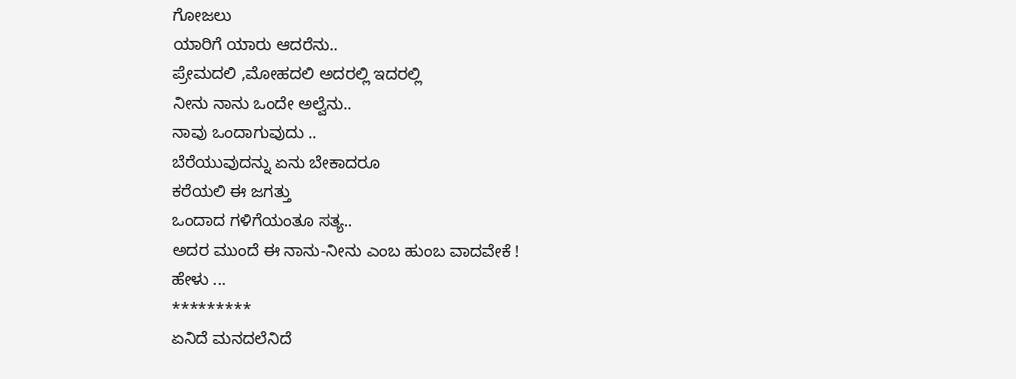ಗೋಜಲು
ಯಾರಿಗೆ ಯಾರು ಆದರೆನು..
ಪ್ರೇಮದಲಿ ,ಮೋಹದಲಿ ಅದರಲ್ಲಿ ಇದರಲ್ಲಿ
ನೀನು ನಾನು ಒಂದೇ ಅಲ್ವೆನು..
ನಾವು ಒಂದಾಗುವುದು ..
ಬೆರೆಯುವುದನ್ನು ಏನು ಬೇಕಾದರೂ
ಕರೆಯಲಿ ಈ ಜಗತ್ತು
ಒಂದಾದ ಗಳಿಗೆಯಂತೂ ಸತ್ಯ..
ಅದರ ಮುಂದೆ ಈ ನಾನು-ನೀನು ಎಂಬ ಹುಂಬ ವಾದವೇಕೆ !
ಹೇಳು ...
*********
ಏನಿದೆ ಮನದಲೆನಿದೆ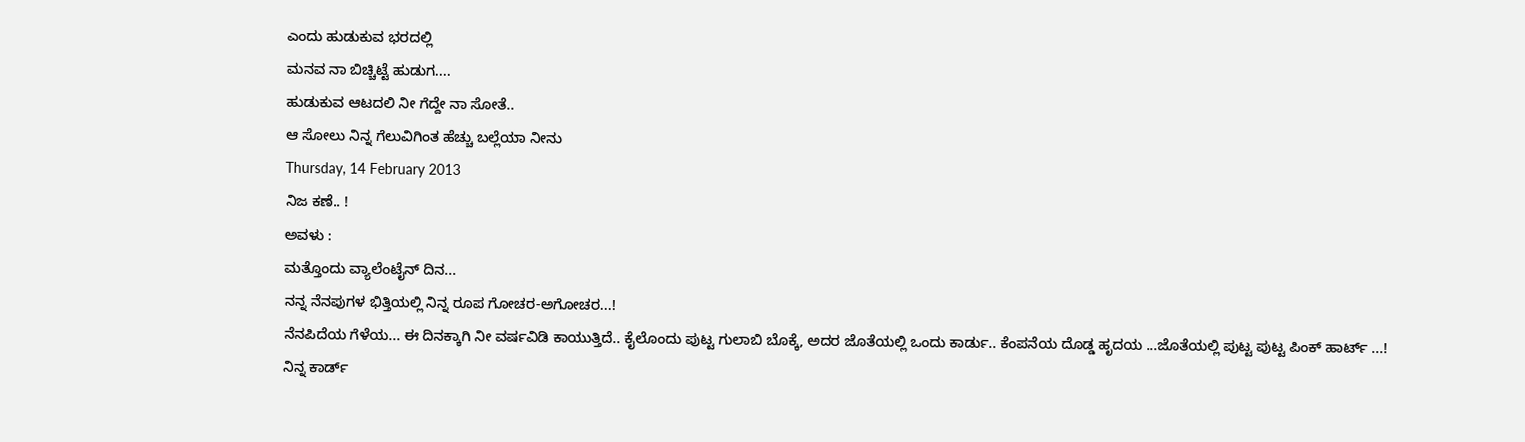ಎಂದು ಹುಡುಕುವ ಭರದಲ್ಲಿ
ಮನವ ನಾ ಬಿಚ್ಚಿಟ್ಟೆ ಹುಡುಗ....
ಹುಡುಕುವ ಆಟದಲಿ ನೀ ಗೆದ್ದೇ ನಾ ಸೋತೆ..
ಆ ಸೋಲು ನಿನ್ನ ಗೆಲುವಿಗಿಂತ ಹೆಚ್ಚು ಬಲ್ಲೆಯಾ ನೀನು
Thursday, 14 February 2013
ನಿಜ ಕಣೆ.. !
ಅವಳು :
ಮತ್ತೊಂದು ವ್ಯಾಲೆಂಟೈನ್ ದಿನ...
ನನ್ನ ನೆನಪುಗಳ ಭಿತ್ತಿಯಲ್ಲಿ ನಿನ್ನ ರೂಪ ಗೋಚರ-ಅಗೋಚರ...!
ನೆನಪಿದೆಯ ಗೆಳೆಯ... ಈ ದಿನಕ್ಕಾಗಿ ನೀ ವರ್ಷವಿಡಿ ಕಾಯುತ್ತಿದೆ.. ಕೈಲೊಂದು ಪುಟ್ಟ ಗುಲಾಬಿ ಬೊಕ್ಕೆ, ಅದರ ಜೊತೆಯಲ್ಲಿ ಒಂದು ಕಾರ್ಡು.. ಕೆಂಪನೆಯ ದೊಡ್ಡ ಹೃದಯ ...ಜೊತೆಯಲ್ಲಿ ಪುಟ್ಟ ಪುಟ್ಟ ಪಿಂಕ್ ಹಾರ್ಟ್ ...!
ನಿನ್ನ ಕಾರ್ಡ್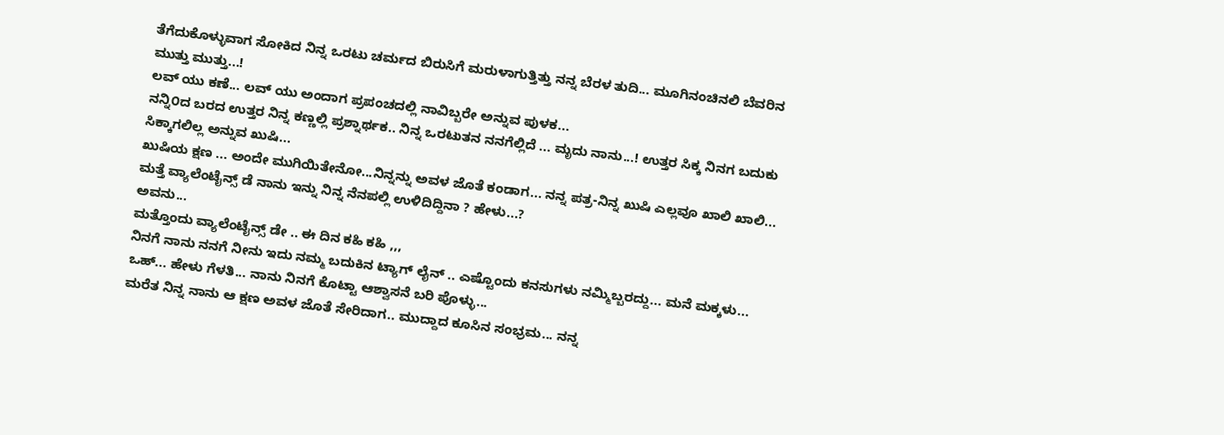ತೆಗೆದುಕೊಳ್ಳುವಾಗ ಸೋಕಿದ ನಿನ್ನ ಒರಟು ಚರ್ಮದ ಬಿರುಸಿಗೆ ಮರುಳಾಗುತ್ತಿತ್ತು ನನ್ನ ಬೆರಳ ತುದಿ... ಮೂಗಿನಂಚಿನಲಿ ಬೆವರಿನ ಮುತ್ತು ಮುತ್ತು...!
ಲವ್ ಯು ಕಣೆ... ಲವ್ ಯು ಅಂದಾಗ ಪ್ರಪಂಚದಲ್ಲಿ ನಾವಿಬ್ಬರೇ ಅನ್ನುವ ಪುಳಕ...
ನನ್ನಿ೦ದ ಬರದ ಉತ್ತರ ನಿನ್ನ ಕಣ್ಣಲ್ಲಿ ಪ್ರಶ್ನಾರ್ಥಕ.. ನಿನ್ನ ಒರಟುತನ ನನಗೆಲ್ಲಿದೆ ... ಮೃದು ನಾನು...! ಉತ್ತರ ಸಿಕ್ಕ ನಿನಗ ಬದುಕು ಸಿಕ್ಕಾಗಲಿಲ್ಲ ಅನ್ನುವ ಖುಷಿ...
ಖುಷಿಯ ಕ್ಷಣ ... ಅಂದೇ ಮುಗಿಯಿತೇನೋ...ನಿನ್ನನ್ನು ಅವಳ ಜೊತೆ ಕಂಡಾಗ... ನನ್ನ ಪತ್ರ-ನಿನ್ನ ಖುಷಿ ಎಲ್ಲವೂ ಖಾಲಿ ಖಾಲಿ...
ಮತ್ತೆ ವ್ಯಾಲೆಂಟೈನ್ಸ್ ಡೆ ನಾನು ಇನ್ನು ನಿನ್ನ ನೆನಪಲ್ಲಿ ಉಳಿದಿದ್ದಿನಾ ? ಹೇಳು...?
ಅವನು...
ಮತ್ತೊಂದು ವ್ಯಾಲೆಂಟೈನ್ಸ್ ಡೇ .. ಈ ದಿನ ಕಹಿ ಕಹಿ ,,,
ನಿನಗೆ ನಾನು ನನಗೆ ನೀನು ಇದು ನಮ್ಮ ಬದುಕಿನ ಟ್ಯಾಗ್ ಲೈನ್ .. ಎಷ್ಟೊಂದು ಕನಸುಗಳು ನಮ್ಮಿಬ್ಬರದ್ದು... ಮನೆ ಮಕ್ಕಳು... ಒಹ್... ಹೇಳು ಗೆಳತಿ... ನಾನು ನಿನಗೆ ಕೊಟ್ಟಾ ಆಶ್ವಾಸನೆ ಬರಿ ಪೊಳ್ಳು...
ಮರೆತ ನಿನ್ನ ನಾನು ಆ ಕ್ಷಣ ಅವಳ ಜೊತೆ ಸೇರಿದಾಗ.. ಮುದ್ದಾದ ಕೂಸಿನ ಸಂಭ್ರಮ... ನನ್ನ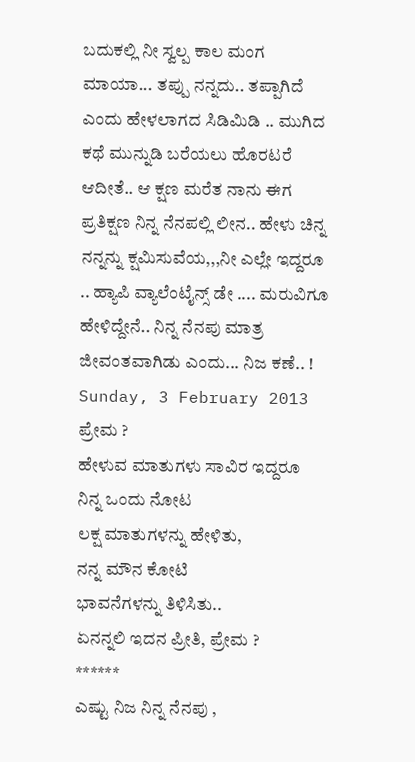ಬದುಕಲ್ಲಿ ನೀ ಸ್ವಲ್ಪ ಕಾಲ ಮಂಗ ಮಾಯಾ... ತಪ್ಪು ನನ್ನದು.. ತಪ್ಪಾಗಿದೆ ಎಂದು ಹೇಳಲಾಗದ ಸಿಡಿಮಿಡಿ .. ಮುಗಿದ ಕಥೆ ಮುನ್ನುಡಿ ಬರೆಯಲು ಹೊರಟರೆ ಆದೀತೆ.. ಆ ಕ್ಷಣ ಮರೆತ ನಾನು ಈಗ ಪ್ರತಿಕ್ಷಣ ನಿನ್ನ ನೆನಪಲ್ಲಿ ಲೀನ.. ಹೇಳು ಚಿನ್ನ ನನ್ನನ್ನು ಕ್ಷಮಿಸುವೆಯ,,,ನೀ ಎಲ್ಲೇ ಇದ್ದರೂ .. ಹ್ಯಾಪಿ ವ್ಯಾಲೆಂಟೈನ್ಸ್ ಡೇ .... ಮರುವಿಗೂ ಹೇಳಿದ್ದೇನೆ.. ನಿನ್ನ ನೆನಪು ಮಾತ್ರ ಜೀವಂತವಾಗಿಡು ಎಂದು... ನಿಜ ಕಣೆ.. !
Sunday, 3 February 2013
ಪ್ರೇಮ ?
ಹೇಳುವ ಮಾತುಗಳು ಸಾವಿರ ಇದ್ದರೂ
ನಿನ್ನ ಒಂದು ನೋಟ
ಲಕ್ಷ ಮಾತುಗಳನ್ನು ಹೇಳಿತು,
ನನ್ನ ಮೌನ ಕೋಟಿ
ಭಾವನೆಗಳನ್ನು ತಿಳಿಸಿತು..
ಏನನ್ನಲಿ ಇದನ ಪ್ರೀತಿ, ಪ್ರೇಮ ?
******
ಎಷ್ಟು ನಿಜ ನಿನ್ನ ನೆನಪು ,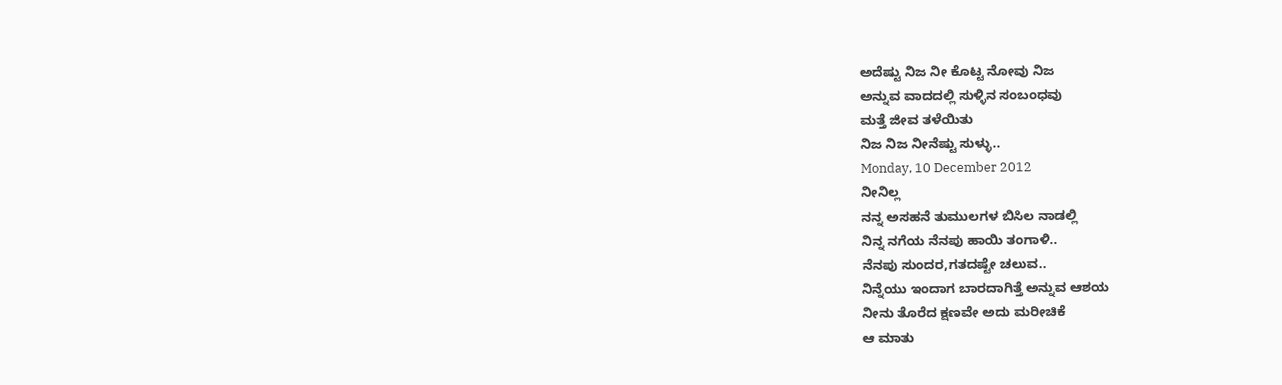ಅದೆಷ್ಟು ನಿಜ ನೀ ಕೊಟ್ಟ ನೋವು ನಿಜ
ಅನ್ನುವ ವಾದದಲ್ಲಿ ಸುಳ್ಳಿನ ಸಂಬಂಧವು
ಮತ್ತೆ ಜೀವ ತಳೆಯಿತು
ನಿಜ ನಿಜ ನೀನೆಷ್ಟು ಸುಳ್ಳು..
Monday, 10 December 2012
ನೀನಿಲ್ಲ
ನನ್ನ ಅಸಹನೆ ತುಮುಲಗಳ ಬಿಸಿಲ ನಾಡಲ್ಲಿ
ನಿನ್ನ ನಗೆಯ ನೆನಪು ಹಾಯಿ ತಂಗಾಳಿ..
ನೆನಪು ಸುಂದರ,ಗತದಷ್ಟೇ ಚಲುವ..
ನಿನ್ನೆಯು ಇಂದಾಗ ಬಾರದಾಗಿತ್ತೆ ಅನ್ನುವ ಆಶಯ
ನೀನು ತೊರೆದ ಕ್ಷಣವೇ ಅದು ಮರೀಚಿಕೆ
ಆ ಮಾತು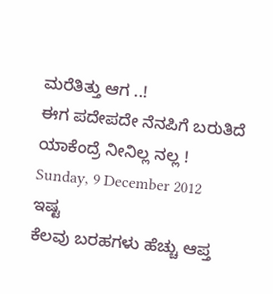ಮರೆತಿತ್ತು ಆಗ ..!
ಈಗ ಪದೇಪದೇ ನೆನಪಿಗೆ ಬರುತಿದೆ
ಯಾಕೆಂದ್ರೆ ನೀನಿಲ್ಲ ನಲ್ಲ !
Sunday, 9 December 2012
ಇಷ್ಟ
ಕೆಲವು ಬರಹಗಳು ಹೆಚ್ಚು ಆಪ್ತ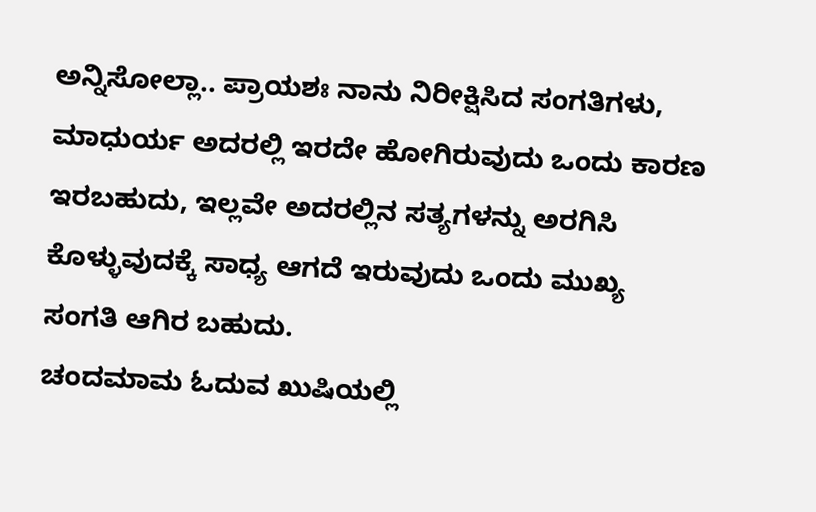ಅನ್ನಿಸೋಲ್ಲಾ.. ಪ್ರಾಯಶಃ ನಾನು ನಿರೀಕ್ಷಿಸಿದ ಸಂಗತಿಗಳು, ಮಾಧುರ್ಯ ಅದರಲ್ಲಿ ಇರದೇ ಹೋಗಿರುವುದು ಒಂದು ಕಾರಣ ಇರಬಹುದು, ಇಲ್ಲವೇ ಅದರಲ್ಲಿನ ಸತ್ಯಗಳನ್ನು ಅರಗಿಸಿ ಕೊಳ್ಳುವುದಕ್ಕೆ ಸಾಧ್ಯ ಆಗದೆ ಇರುವುದು ಒಂದು ಮುಖ್ಯ ಸಂಗತಿ ಆಗಿರ ಬಹುದು.
ಚಂದಮಾಮ ಓದುವ ಖುಷಿಯಲ್ಲಿ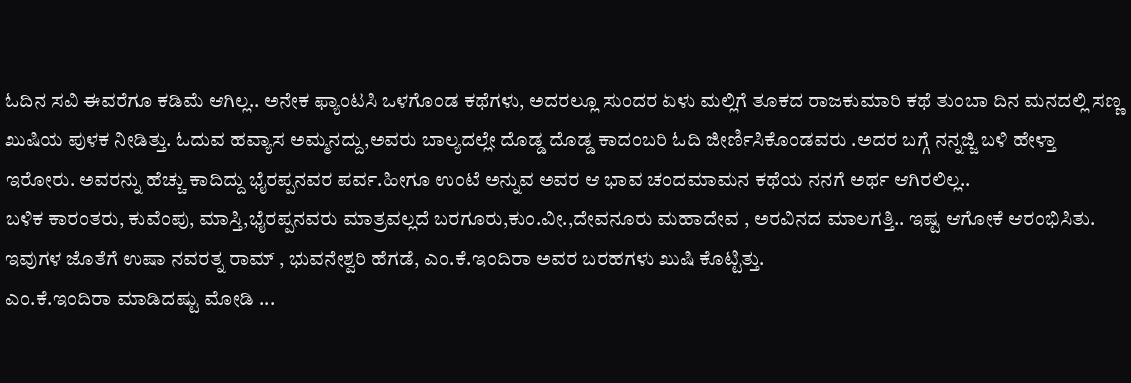ಓದಿನ ಸವಿ ಈವರೆಗೂ ಕಡಿಮೆ ಆಗಿಲ್ಲ.. ಅನೇಕ ಫ್ಯಾಂಟಸಿ ಒಳಗೊಂಡ ಕಥೆಗಳು, ಅದರಲ್ಲೂ ಸುಂದರ ಏಳು ಮಲ್ಲಿಗೆ ತೂಕದ ರಾಜಕುಮಾರಿ ಕಥೆ ತುಂಬಾ ದಿನ ಮನದಲ್ಲಿ ಸಣ್ಣ ಖುಷಿಯ ಪುಳಕ ನೀಡಿತ್ತು. ಓದುವ ಹವ್ಯಾಸ ಅಮ್ಮನದ್ದು,ಅವರು ಬಾಲ್ಯದಲ್ಲೇ ದೊಡ್ಡ ದೊಡ್ಡ ಕಾದಂಬರಿ ಓದಿ ಜೀರ್ಣಿಸಿಕೊಂಡವರು .ಅದರ ಬಗ್ಗೆ ನನ್ನಜ್ಜಿ ಬಳಿ ಹೇಳ್ತಾ ಇರೋರು. ಅವರನ್ನು ಹೆಚ್ಚು ಕಾದಿದ್ದು ಭೈರಪ್ಪನವರ ಪರ್ವ.ಹೀಗೂ ಉಂಟೆ ಅನ್ನುವ ಅವರ ಆ ಭಾವ ಚಂದಮಾಮನ ಕಥೆಯ ನನಗೆ ಅರ್ಥ ಆಗಿರಲಿಲ್ಲ..
ಬಳಿಕ ಕಾರಂತರು, ಕುವೆಂಪು, ಮಾಸ್ತಿ,ಭೈರಪ್ಪನವರು ಮಾತ್ರವಲ್ಲದೆ ಬರಗೂರು,ಕುಂ.ವೀ.,ದೇವನೂರು ಮಹಾದೇವ , ಅರವಿನದ ಮಾಲಗತ್ತಿ.. ಇಷ್ಟ ಆಗೋಕೆ ಆರಂಭಿಸಿತು.
ಇವುಗಳ ಜೊತೆಗೆ ಉಷಾ ನವರತ್ನ ರಾಮ್ , ಭುವನೇಶ್ವರಿ ಹೆಗಡೆ, ಎಂ.ಕೆ.ಇಂದಿರಾ ಅವರ ಬರಹಗಳು ಖುಷಿ ಕೊಟ್ಟಿತ್ತು.
ಎಂ.ಕೆ.ಇಂದಿರಾ ಮಾಡಿದಷ್ಟು ಮೋಡಿ ...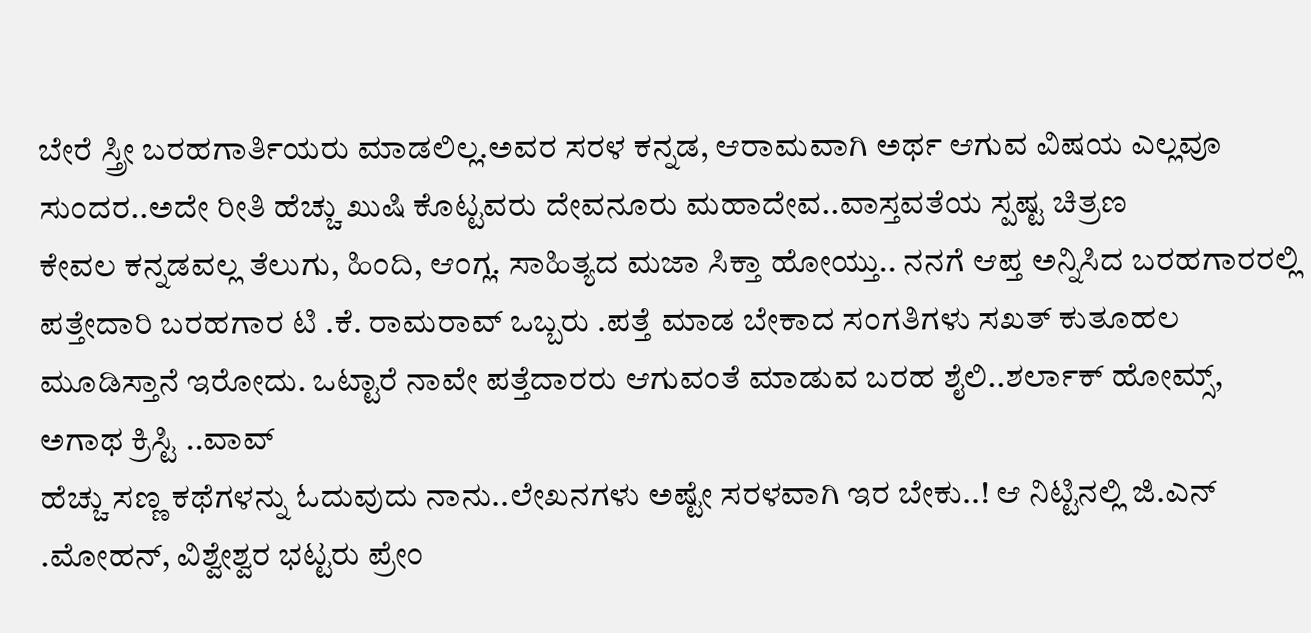ಬೇರೆ ಸ್ತ್ರೀ ಬರಹಗಾರ್ತಿಯರು ಮಾಡಲಿಲ್ಲ.ಅವರ ಸರಳ ಕನ್ನಡ, ಆರಾಮವಾಗಿ ಅರ್ಥ ಆಗುವ ವಿಷಯ ಎಲ್ಲವೂ ಸುಂದರ..ಅದೇ ರೀತಿ ಹೆಚ್ಚು ಖುಷಿ ಕೊಟ್ಟವರು ದೇವನೂರು ಮಹಾದೇವ..ವಾಸ್ತವತೆಯ ಸ್ಪಷ್ಟ ಚಿತ್ರಣ
ಕೇವಲ ಕನ್ನಡವಲ್ಲ ತೆಲುಗು, ಹಿಂದಿ, ಆಂಗ್ಲ. ಸಾಹಿತ್ಯದ ಮಜಾ ಸಿಕ್ತಾ ಹೋಯ್ತು.. ನನಗೆ ಆಪ್ತ ಅನ್ನಿಸಿದ ಬರಹಗಾರರಲ್ಲಿ ಪತ್ತೇದಾರಿ ಬರಹಗಾರ ಟಿ .ಕೆ. ರಾಮರಾವ್ ಒಬ್ಬರು .ಪತ್ತೆ ಮಾಡ ಬೇಕಾದ ಸಂಗತಿಗಳು ಸಖತ್ ಕುತೂಹಲ ಮೂಡಿಸ್ತಾನೆ ಇರೋದು. ಒಟ್ಟಾರೆ ನಾವೇ ಪತ್ತೆದಾರರು ಆಗುವಂತೆ ಮಾಡುವ ಬರಹ ಶೈಲಿ..ಶರ್ಲಾಕ್ ಹೋಮ್ಸ್, ಅಗಾಥ ಕ್ರಿಸ್ಟಿ ..ವಾವ್
ಹೆಚ್ಚು ಸಣ್ಣ ಕಥೆಗಳನ್ನು ಓದುವುದು ನಾನು..ಲೇಖನಗಳು ಅಷ್ಟೇ ಸರಳವಾಗಿ ಇರ ಬೇಕು..! ಆ ನಿಟ್ಟಿನಲ್ಲಿ ಜಿ.ಎನ್ .ಮೋಹನ್, ವಿಶ್ವೇಶ್ವರ ಭಟ್ಟರು ಪ್ರೇಂ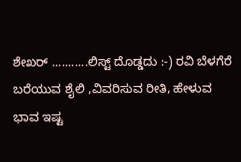ಶೇಖರ್ ...........ಲಿಸ್ಟ್ ದೊಡ್ಡದು :-) ರವಿ ಬೆಳಗೆರೆ ಬರೆಯುವ ಶೈಲಿ ,ವಿವರಿಸುವ ರೀತಿ, ಹೇಳುವ ಭಾವ ಇಷ್ಟ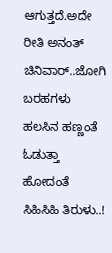ಆಗುತ್ತದೆ.ಅದೇ ರೀತಿ ಅನಂತ್ ಚಿನಿವಾರ್..ಜೋಗಿ ಬರಹಗಳು ಹಲಸಿನ ಹಣ್ಣಂತೆ ಓಡುತ್ತಾ ಹೋದಂತೆ ಸಿಹಿಸಿಹಿ ತಿರುಳು..!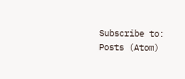Subscribe to:
Posts (Atom)